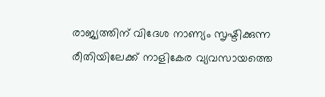രാജ്യത്തിന് വിദേശ നാണ്യം സൃഷ്ടിക്കുന്ന രീതിയിലേക്ക് നാളികേര വ്യവസായത്തെ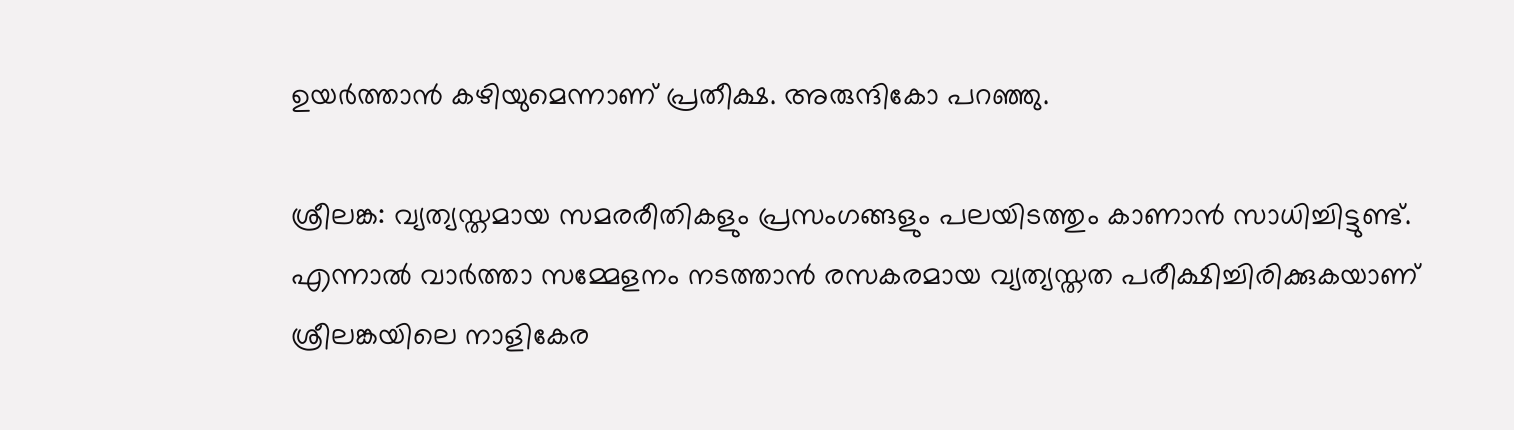ഉയർത്താൻ കഴിയുമെന്നാണ് പ്രതീക്ഷ. അരുന്ദികോ പറഞ്ഞു.

ശ്രീലങ്ക: വ്യത്യസ്തമായ സമരരീതികളും പ്രസംഗങ്ങളും പലയിടത്തും കാണാൻ സാധിച്ചിട്ടുണ്ട്. എന്നാൽ വാർത്താ സമ്മേളനം നടത്താൻ രസകരമായ വ്യത്യസ്തത പരീക്ഷിച്ചിരിക്കുകയാണ് ശ്രീലങ്കയിലെ നാളികേര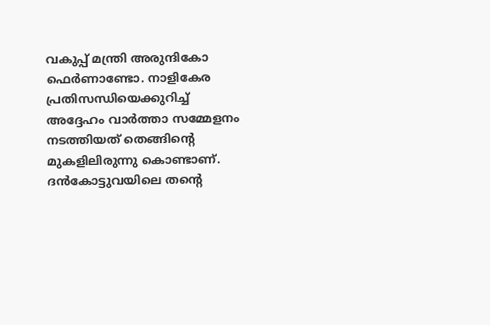വകുപ്പ് മന്ത്രി അരുന്ദികോ ഫെർണാണ്ടോ. നാളികേര പ്രതിസന്ധിയെക്കുറിച്ച് അദ്ദേഹം വാർത്താ സമ്മേളനം നടത്തിയത് തെങ്ങിന്റെ മുകളിലിരുന്നു കൊണ്ടാണ്. ദൻകോട്ടുവയിലെ തന്റെ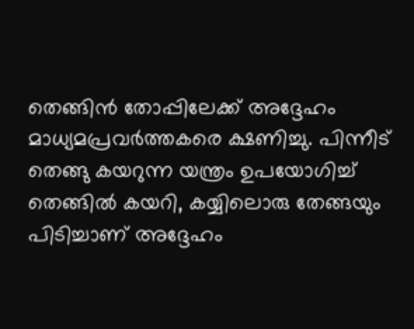തെങ്ങിൻ തോപ്പിലേക്ക് അദ്ദേഹം മാധ്യമപ്രവർത്തകരെ ക്ഷണിച്ചു. പിന്നീട് തെങ്ങു കയറുന്ന യന്ത്രം ഉപയോഗിച്ച് തെങ്ങിൽ കയറി, കയ്യിലൊരു തേങ്ങയും പിടിച്ചാണ് അദ്ദേഹം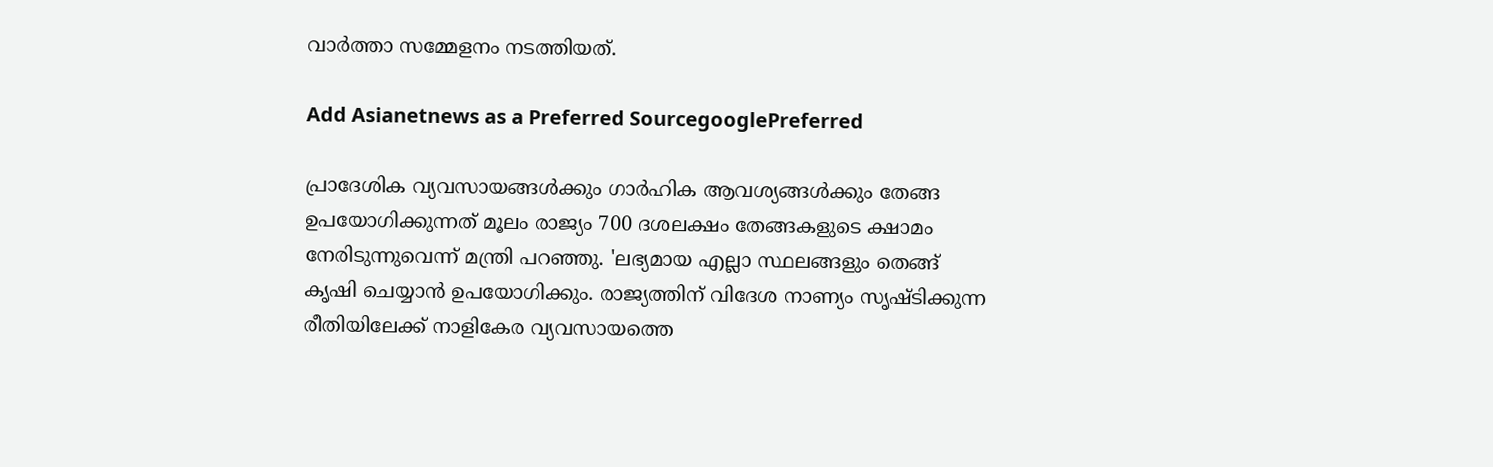വാർത്താ സമ്മേളനം നടത്തിയത്.

Add Asianetnews as a Preferred SourcegooglePreferred

പ്രാദേശിക വ്യവസായങ്ങൾക്കും ഗാർഹിക ആവശ്യങ്ങൾക്കും തേങ്ങ ഉപയോഗിക്കുന്നത് മൂലം രാജ്യം 700 ദശലക്ഷം തേങ്ങകളുടെ ക്ഷാമം നേരിടുന്നുവെന്ന് മന്ത്രി പറഞ്ഞു. 'ലഭ്യമായ എല്ലാ സ്ഥലങ്ങളും തെങ്ങ് കൃഷി ചെയ്യാൻ ഉപയോഗിക്കും. രാജ്യത്തിന് വിദേശ നാണ്യം സൃഷ്ടിക്കുന്ന രീതിയിലേക്ക് നാളികേര വ്യവസായത്തെ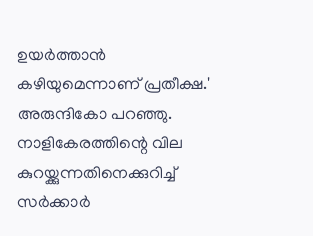ഉയർത്താൻ കഴിയുമെന്നാണ് പ്രതീക്ഷ.' അരുന്ദികോ പറഞ്ഞു. നാളികേരത്തിന്റെ വില കുറയ്ക്കുന്നതിനെക്കുറിച്ച് സർക്കാർ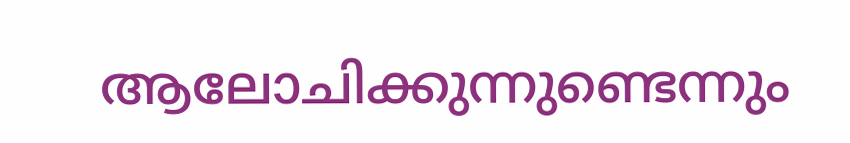ആലോചിക്കുന്നുണ്ടെന്നും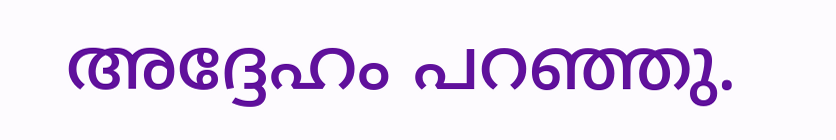അദ്ദേഹം പറഞ്ഞു.